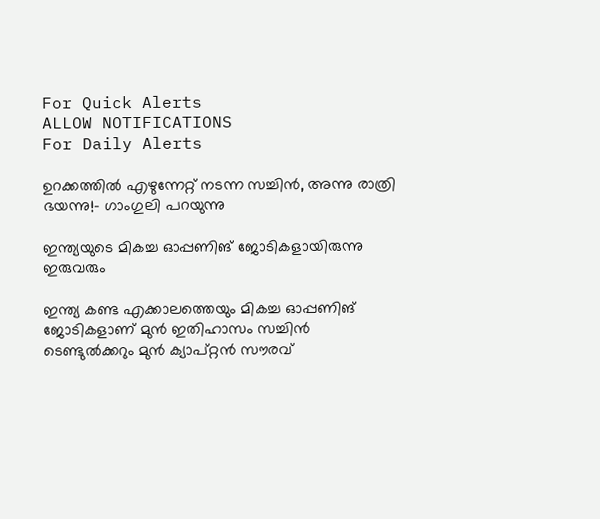For Quick Alerts
ALLOW NOTIFICATIONS
For Daily Alerts

ഉറക്കത്തില്‍ എഴുന്നേറ്റ് നടന്ന സച്ചിന്‍, അന്നു രാത്രി ഭയന്നു!- ഗാംഗുലി പറയുന്നു

ഇന്ത്യയുടെ മികച്ച ഓപ്പണിങ് ജോടികളായിരുന്നു ഇരുവരും

ഇന്ത്യ കണ്ട എക്കാലത്തെയും മികച്ച ഓപ്പണിങ് ജോടികളാണ് മുന്‍ ഇതിഹാസം സച്ചിന്‍ ടെണ്ടുല്‍ക്കറും മുന്‍ ക്യാപ്റ്റന്‍ സൗരവ്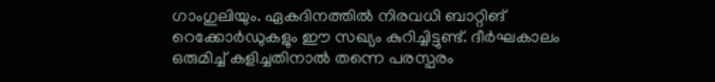ഗാംഗുലിയും. ഏകദിനത്തില്‍ നിരവധി ബാറ്റിങ് റെക്കോര്‍ഡുകളും ഈ സഖ്യം കുറിച്ചിട്ടുണ്ട്. ദീര്‍ഘകാലം ഒരുമിച്ച് കളിച്ചതിനാല്‍ തന്നെ പരസ്പരം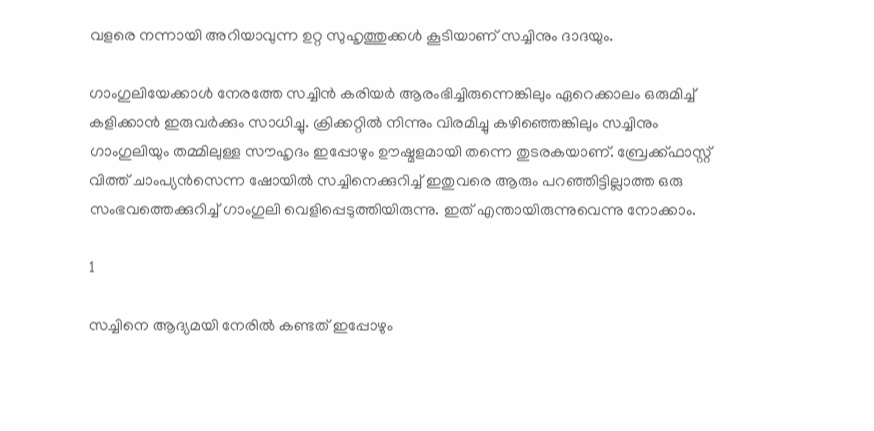വളരെ നന്നായി അറിയാവുന്ന ഉറ്റ സുഹൃത്തുക്കള്‍ കൂടിയാണ് സച്ചിനും ദാദയും.

ഗാംഗുലിയേക്കാള്‍ നേരത്തേ സച്ചിന്‍ കരിയര്‍ ആരംഭിച്ചിരുന്നെങ്കിലും ഏറെക്കാലം ഒരുമിച്ച് കളിക്കാന്‍ ഇരുവര്‍ക്കും സാധിച്ചു. ക്രിക്കറ്റില്‍ നിന്നും വിരമിച്ചു കഴിഞ്ഞെങ്കിലും സച്ചിനും ഗാംഗുലിയും തമ്മിലുള്ള സൗഹൃദം ഇപ്പോഴും ഊഷ്മളമായി തന്നെ തുടരകയാണ്. ബ്രേക്ക്ഫാസ്റ്റ് വിത്ത് ചാംപ്യന്‍സെന്ന ഷോയില്‍ സച്ചിനെക്കുറിച്ച് ഇതുവരെ ആരും പറഞ്ഞിട്ടില്ലാത്ത ഒരു സംഭവത്തെക്കുറിച്ച് ഗാംഗുലി വെളിപ്പെടുത്തിയിരുന്നു. ഇത് എന്തായിരുന്നുവെന്നു നോക്കാം.

1

സച്ചിനെ ആദ്യമയി നേരില്‍ കണ്ടത് ഇപ്പോഴും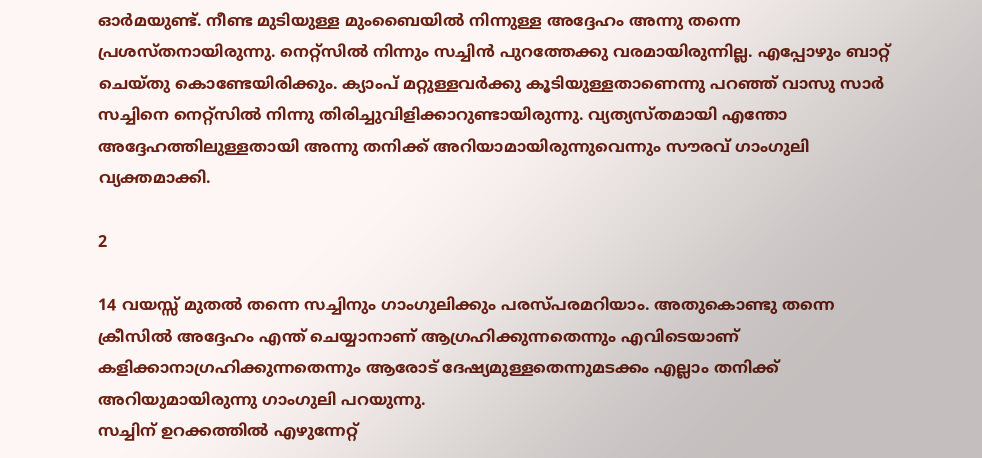ഓര്‍മയുണ്ട്. നീണ്ട മുടിയുള്ള മുംബൈയില്‍ നിന്നുള്ള അദ്ദേഹം അന്നു തന്നെ പ്രശസ്തനായിരുന്നു. നെറ്റ്‌സില്‍ നിന്നും സച്ചിന്‍ പുറത്തേക്കു വരമായിരുന്നില്ല. എപ്പോഴും ബാറ്റ് ചെയ്തു കൊണ്ടേയിരിക്കും. ക്യാംപ് മറ്റുള്ളവര്‍ക്കു കൂടിയുള്ളതാണെന്നു പറഞ്ഞ് വാസു സാര്‍ സച്ചിനെ നെറ്റ്‌സില്‍ നിന്നു തിരിച്ചുവിളിക്കാറുണ്ടായിരുന്നു. വ്യത്യസ്തമായി എന്തോ അദ്ദേഹത്തിലുള്ളതായി അന്നു തനിക്ക് അറിയാമായിരുന്നുവെന്നും സൗരവ് ഗാംഗുലി വ്യക്തമാക്കി.

2

14 വയസ്സ് മുതല്‍ തന്നെ സച്ചിനും ഗാംഗുലിക്കും പരസ്പരമറിയാം. അതുകൊണ്ടു തന്നെ ക്രീസില്‍ അദ്ദേഹം എന്ത് ചെയ്യാനാണ് ആഗ്രഹിക്കുന്നതെന്നും എവിടെയാണ് കളിക്കാനാഗ്രഹിക്കുന്നതെന്നും ആരോട് ദേഷ്യമുള്ളതെന്നുമടക്കം എല്ലാം തനിക്ക് അറിയുമായിരുന്നു ഗാംഗുലി പറയുന്നു.
സച്ചിന് ഉറക്കത്തില്‍ എഴുന്നേറ്റ്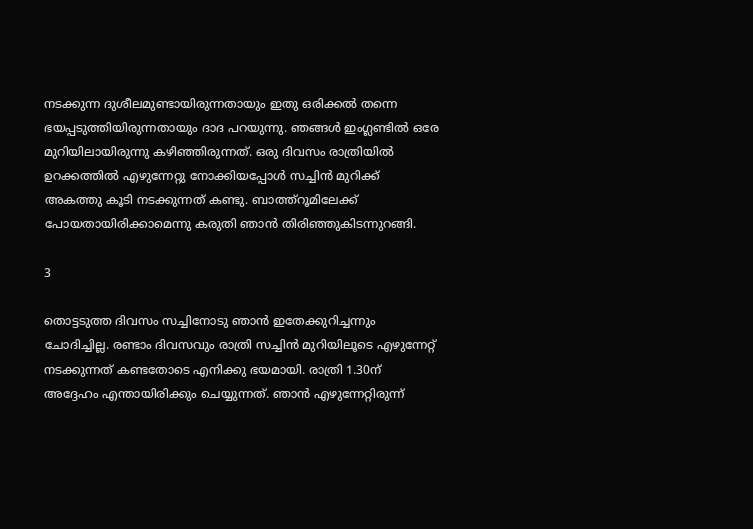നടക്കുന്ന ദുശീലമുണ്ടായിരുന്നതായും ഇതു ഒരിക്കല്‍ തന്നെ ഭയപ്പടുത്തിയിരുന്നതായും ദാദ പറയുന്നു. ഞങ്ങള്‍ ഇംഗ്ലണ്ടില്‍ ഒരേ മുറിയിലായിരുന്നു കഴിഞ്ഞിരുന്നത്. ഒരു ദിവസം രാത്രിയില്‍ ഉറക്കത്തില്‍ എഴുന്നേറ്റു നോക്കിയപ്പോള്‍ സച്ചിന്‍ മുറിക്ക് അകത്തു കൂടി നടക്കുന്നത് കണ്ടു. ബാത്ത്‌റൂമിലേക്ക് പോയതായിരിക്കാമെന്നു കരുതി ഞാന്‍ തിരിഞ്ഞുകിടന്നുറങ്ങി.

3

തൊട്ടടുത്ത ദിവസം സച്ചിനോടു ഞാന്‍ ഇതേക്കുറിച്ചന്നും ചോദിച്ചില്ല. രണ്ടാം ദിവസവും രാത്രി സച്ചിന്‍ മുറിയിലൂടെ എഴുന്നേറ്റ് നടക്കുന്നത് കണ്ടതോടെ എനിക്കു ഭയമായി. രാത്രി 1.30ന് അദ്ദേഹം എന്തായിരിക്കും ചെയ്യുന്നത്. ഞാന്‍ എഴുന്നേറ്റിരുന്ന്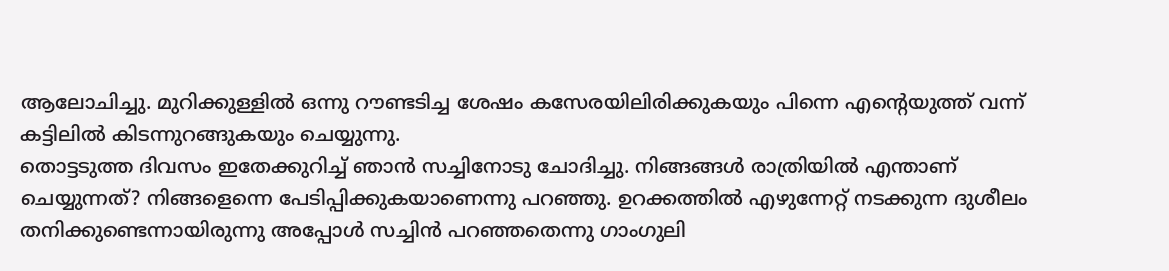ആലോചിച്ചു. മുറിക്കുള്ളില്‍ ഒന്നു റൗണ്ടടിച്ച ശേഷം കസേരയിലിരിക്കുകയും പിന്നെ എന്റെയുത്ത് വന്ന് കട്ടിലില്‍ കിടന്നുറങ്ങുകയും ചെയ്യുന്നു.
തൊട്ടടുത്ത ദിവസം ഇതേക്കുറിച്ച് ഞാന്‍ സച്ചിനോടു ചോദിച്ചു. നിങ്ങങ്ങള്‍ രാത്രിയില്‍ എന്താണ് ചെയ്യുന്നത്? നിങ്ങളെന്നെ പേടിപ്പിക്കുകയാണെന്നു പറഞ്ഞു. ഉറക്കത്തില്‍ എഴുന്നേറ്റ് നടക്കുന്ന ദുശീലം തനിക്കുണ്ടെന്നായിരുന്നു അപ്പോള്‍ സച്ചിന്‍ പറഞ്ഞതെന്നു ഗാംഗുലി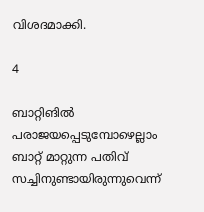വിശദമാക്കി.

4

ബാറ്റിങില്‍ പരാജയപ്പെടുമ്പോഴെല്ലാം ബാറ്റ് മാറ്റുന്ന പതിവ് സച്ചിനുണ്ടായിരുന്നുവെന്ന്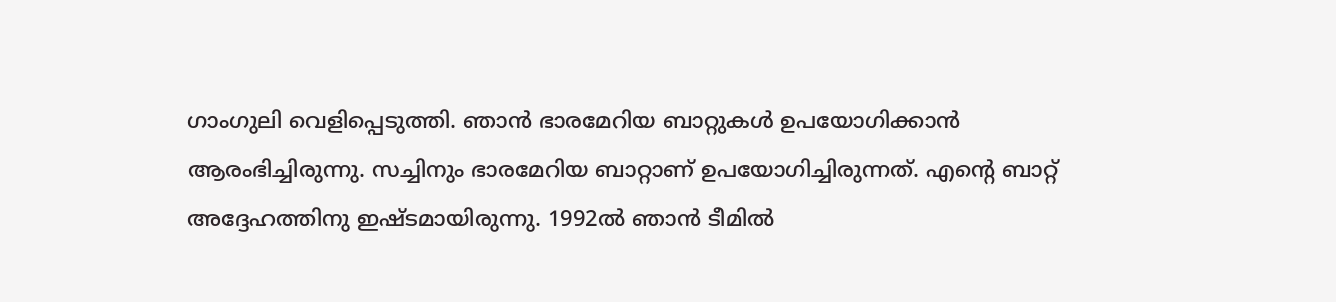ഗാംഗുലി വെളിപ്പെടുത്തി. ഞാന്‍ ഭാരമേറിയ ബാറ്റുകള്‍ ഉപയോഗിക്കാന്‍ ആരംഭിച്ചിരുന്നു. സച്ചിനും ഭാരമേറിയ ബാറ്റാണ് ഉപയോഗിച്ചിരുന്നത്. എന്റെ ബാറ്റ് അദ്ദേഹത്തിനു ഇഷ്ടമായിരുന്നു. 1992ല്‍ ഞാന്‍ ടീമില്‍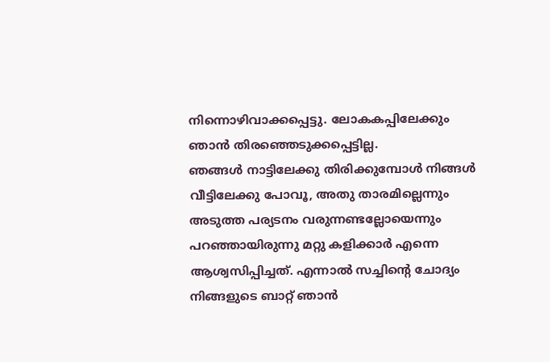നിന്നൊഴിവാക്കപ്പെട്ടു. ലോകകപ്പിലേക്കും ഞാന്‍ തിരഞ്ഞെടുക്കപ്പെട്ടില്ല.
ഞങ്ങള്‍ നാട്ടിലേക്കു തിരിക്കുമ്പോള്‍ നിങ്ങള്‍ വീട്ടിലേക്കു പോവൂ, അതു താരമില്ലെന്നും അടുത്ത പര്യടനം വരുന്നണ്ടല്ലോയെന്നും പറഞ്ഞായിരുന്നു മറ്റു കളിക്കാര്‍ എന്നെ ആശ്വസിപ്പിച്ചത്. എന്നാല്‍ സച്ചിന്റെ ചോദ്യം നിങ്ങളുടെ ബാറ്റ് ഞാന്‍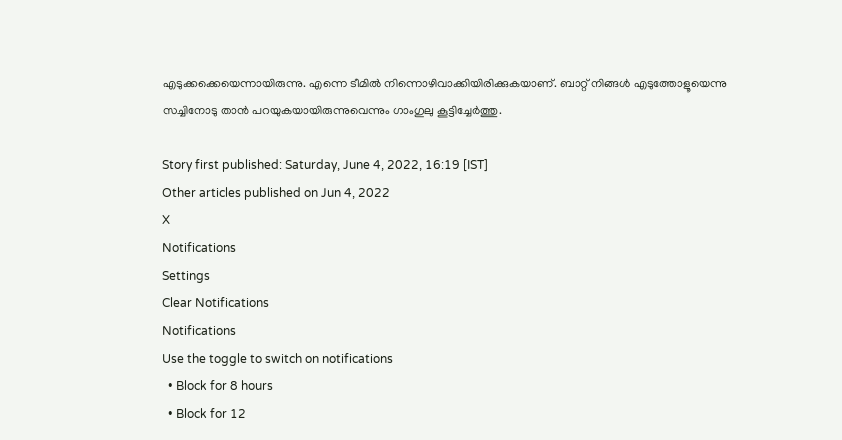എടുക്കക്കെയെന്നായിരുന്നു. എന്നെ ടീമില്‍ നിന്നൊഴിവാക്കിയിരിക്കുകയാണ്. ബാറ്റ് നിങ്ങള്‍ എടുത്തോളൂയെന്നു സച്ചിനോടു താന്‍ പറയുകയായിരുന്നുവെന്നും ഗാംഗുലു കൂട്ടിച്ചേര്‍ത്തു.

Story first published: Saturday, June 4, 2022, 16:19 [IST]
Other articles published on Jun 4, 2022
X
Notifications
Settings
Clear Notifications
Notifications
Use the toggle to switch on notifications
  • Block for 8 hours
  • Block for 12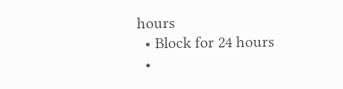hours
  • Block for 24 hours
  •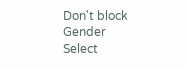Don't block
Gender
Select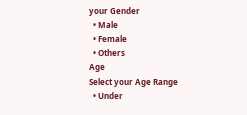your Gender
  • Male
  • Female
  • Others
Age
Select your Age Range
  • Under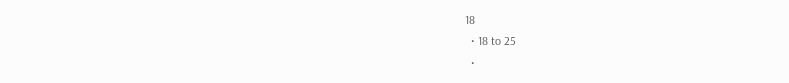18
  • 18 to 25
  •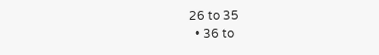26 to 35
  • 36 to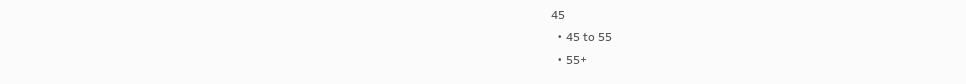45
  • 45 to 55
  • 55+